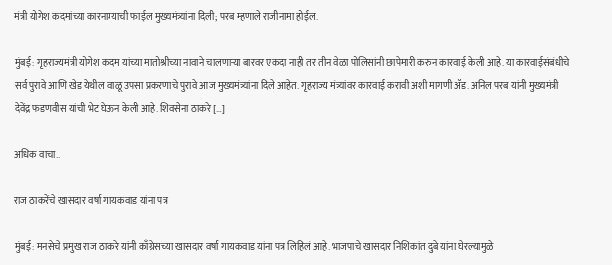मंत्री योगेश कदमांच्या कारनाम्याची फाईल मुख्यमंत्र्यांना दिली; परब म्हणाले राजीनामा होईल.

मुंबई: गृहराज्यमंत्री योगेश कदम यांच्या मातोश्रीच्या नावाने चालणाऱ्या बारवर एकदा नाही तर तीन वेळा पोलिसांनी छापेमारी करुन कारवाई केली आहे. या कारवाईसंबंधीचे सर्व पुरावे आणि खेड येथील वाळू उपसा प्रकरणाचे पुरावे आज मुख्यमंत्र्यांना दिले आहेत. गृहराज्य मंत्र्यांवर कारवाई करावी अशी मागणी ॲड. अनिल परब यांनी मुख्यमंत्री देवेंद्र फडणवीस यांची भेट घेऊन केली आहे. शिवसेना ठाकरे […]

अधिक वाचा..

राज ठाकरेंचे खासदार वर्षा गायकवाड यांना पत्र

मुंबई: मनसेचे प्रमुख राज ठाकरे यांनी काँग्रेसच्या खासदार वर्षा गायकवाड यांना पत्र लिहिलं आहे. भाजपाचे खासदार निशिकांत दुबे यांना घेरल्यामुळे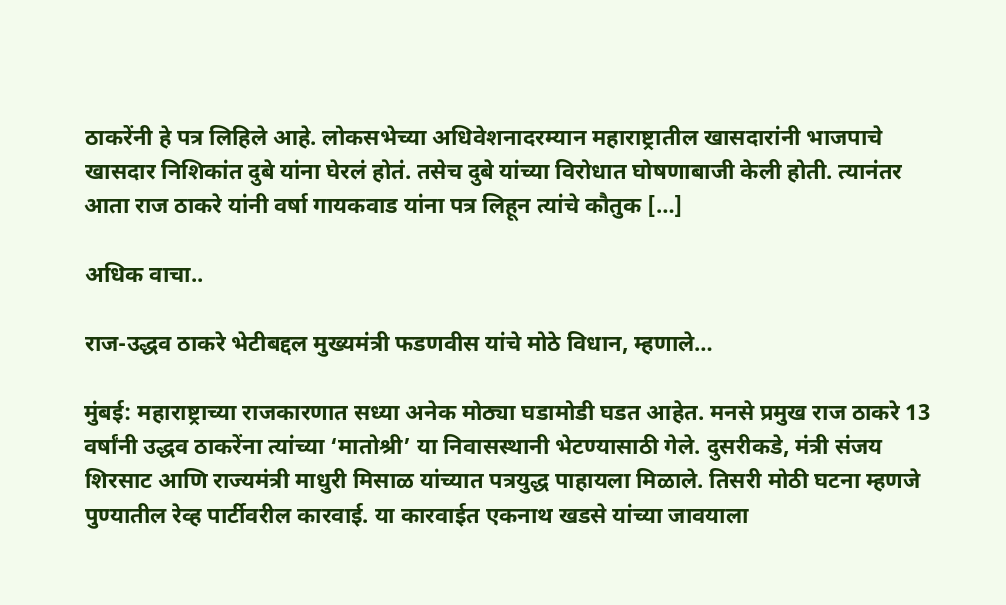ठाकरेंनी हे पत्र लिहिले आहे. लोकसभेच्या अधिवेशनादरम्यान महाराष्ट्रातील खासदारांनी भाजपाचे खासदार निशिकांत दुबे यांना घेरलं होतं. तसेच दुबे यांच्या विरोधात घोषणाबाजी केली होती. त्यानंतर आता राज ठाकरे यांनी वर्षा गायकवाड यांना पत्र लिहून त्यांचे कौतुक […]

अधिक वाचा..

राज-उद्धव ठाकरे भेटीबद्दल मुख्यमंत्री फडणवीस यांचे मोठे विधान, म्हणाले…

मुंबई: महाराष्ट्राच्या राजकारणात सध्या अनेक मोठ्या घडामोडी घडत आहेत. मनसे प्रमुख राज ठाकरे 13 वर्षांनी उद्धव ठाकरेंना त्यांच्या ‘मातोश्री’ या निवासस्थानी भेटण्यासाठी गेले. दुसरीकडे, मंत्री संजय शिरसाट आणि राज्यमंत्री माधुरी मिसाळ यांच्यात पत्रयुद्ध पाहायला मिळाले. तिसरी मोठी घटना म्हणजे पुण्यातील रेव्ह पार्टीवरील कारवाई. या कारवाईत एकनाथ खडसे यांच्या जावयाला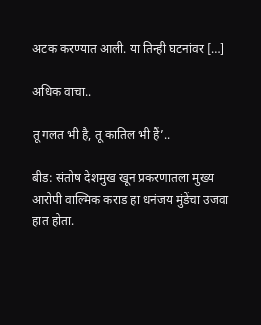अटक करण्यात आली. या तिन्ही घटनांवर […]

अधिक वाचा..

तू गलत भी है, तू कातिल भी हैं’..

बीड: संतोष देशमुख खून प्रकरणातला मुख्य आरोपी वाल्मिक कराड हा धनंजय मुंडेंचा उजवा हात होता.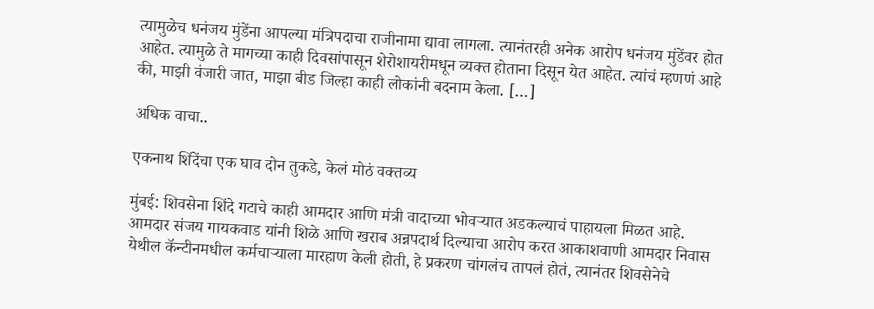त्यामुळेच धनंजय मुंडेंना आपल्या मंत्रिपदाचा राजीनामा द्यावा लागला. त्यानंतरही अनेक आरोप धनंजय मुंडेंवर होत आहेत. त्यामुळे ते मागच्या काही दिवसांपासून शेरोशायरीमधून व्यक्त होताना दिसून येत आहेत. त्यांचं म्हणणं आहे की, माझी वंजारी जात, माझा बीड जिल्हा काही लोकांनी बदनाम केला. […]

अधिक वाचा..

एकनाथ शिंदेंचा एक घाव दोन तुकडे, केलं मोठं वक्तव्य

मुंबई: शिवसेना शिंदे गटाचे काही आमदार आणि मंत्री वादाच्या भोवऱ्यात अडकल्याचं पाहायला मिळत आहे. आमदार संजय गायकवाड यांनी शिळे आणि खराब अन्नपदार्थ दिल्याचा आरोप करत आकाशवाणी आमदार निवास येथील कॅन्टीनमधील कर्मचाऱ्याला मारहाण केली होती, हे प्रकरण चांगलंच तापलं होतं, त्यानंतर शिवसेनेचे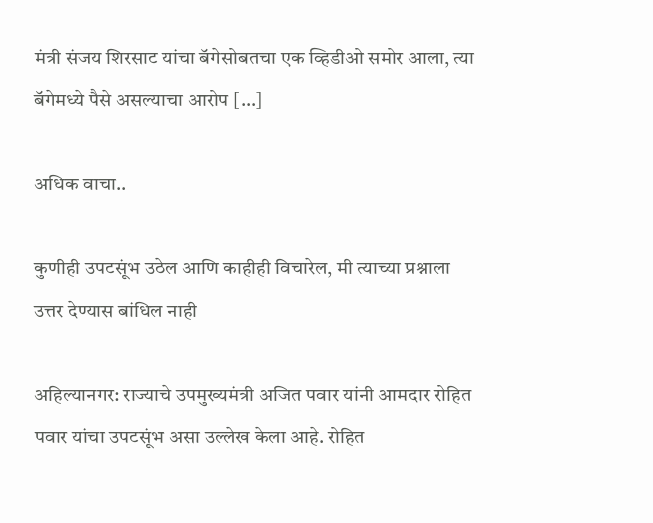मंत्री संजय शिरसाट यांचा बॅगेसोबतचा एक व्हिडीओ समोर आला, त्या बॅगेमध्ये पैसे असल्याचा आरोप […]

अधिक वाचा..

कुणीही उपटसूंभ उठेल आणि काहीही विचारेल, मी त्याच्या प्रश्नाला उत्तर देण्यास बांधिल नाही

अहिल्यानगर: राज्याचे उपमुख्यमंत्री अजित पवार यांनी आमदार रोहित पवार यांचा उपटसूंभ असा उल्लेख केला आहे. रोहित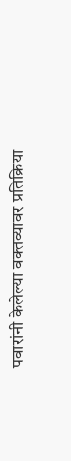पवारांनी केलेल्या वक्तव्यावर प्रतिक्रिया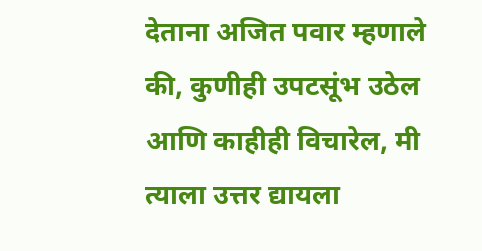देताना अजित पवार म्हणाले की, कुणीही उपटसूंभ उठेल आणि काहीही विचारेल, मी त्याला उत्तर द्यायला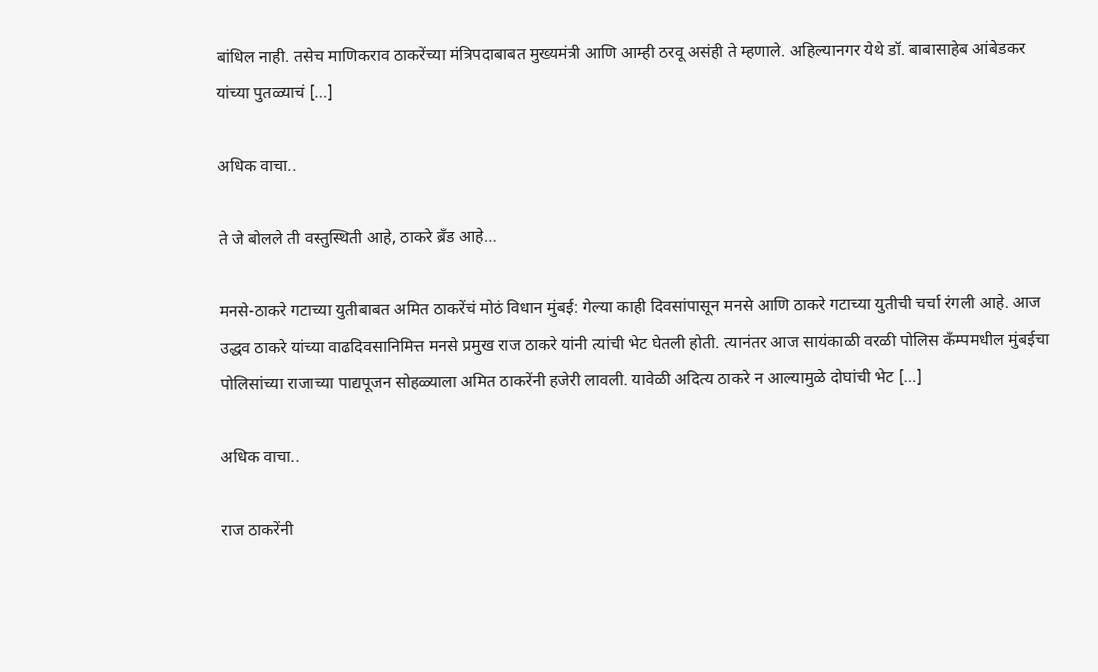बांधिल नाही. तसेच माणिकराव ठाकरेंच्या मंत्रिपदाबाबत मुख्यमंत्री आणि आम्ही ठरवू असंही ते म्हणाले. अहिल्यानगर येथे डॉ. बाबासाहेब आंबेडकर यांच्या पुतळ्याचं […]

अधिक वाचा..

ते जे बोलले ती वस्तुस्थिती आहे, ठाकरे ब्रँड आहे…

मनसे-ठाकरे गटाच्या युतीबाबत अमित ठाकरेंचं मोठं विधान मुंबई: गेल्या काही दिवसांपासून मनसे आणि ठाकरे गटाच्या युतीची चर्चा रंगली आहे. आज उद्धव ठाकरे यांच्या वाढदिवसानिमित्त मनसे प्रमुख राज ठाकरे यांनी त्यांची भेट घेतली होती. त्यानंतर आज सायंकाळी वरळी पोलिस कँम्पमधील मुंबईचा पोलिसांच्या राजाच्या पाद्यपूजन सोहळ्याला अमित ठाकरेंनी हजेरी लावली. यावेळी अदित्य ठाकरे न आल्यामुळे दोघांची भेट […]

अधिक वाचा..

राज ठाकरेंनी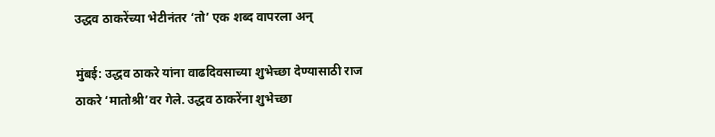उद्धव ठाकरेंच्या भेटीनंतर ‘तो’ एक शब्द वापरला अन्

मुंबई: उद्धव ठाकरे यांना वाढदिवसाच्या शुभेच्छा देण्यासाठी राज ठाकरे ‘मातोश्री’वर गेले. उद्धव ठाकरेंना शुभेच्छा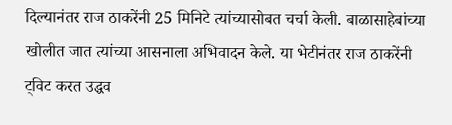दिल्यानंतर राज ठाकरेंनी 25 मिनिटे त्यांच्यासोबत चर्चा केली. बाळासाहेबांच्या खोलीत जात त्यांच्या आसनाला अभिवादन केले. या भेटीनंतर राज ठाकरेंनी ट्विट करत उद्धव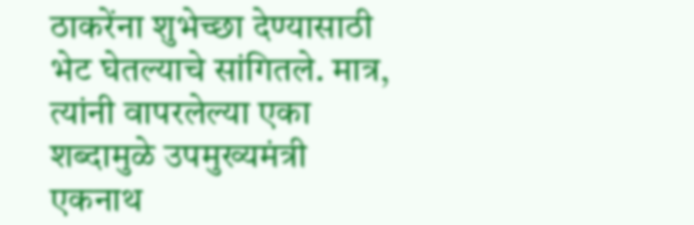ठाकरेंना शुभेच्छा देण्यासाठी भेट घेतल्याचे सांगितले. मात्र, त्यांनी वापरलेल्या एका शब्दामुळे उपमुख्यमंत्री एकनाथ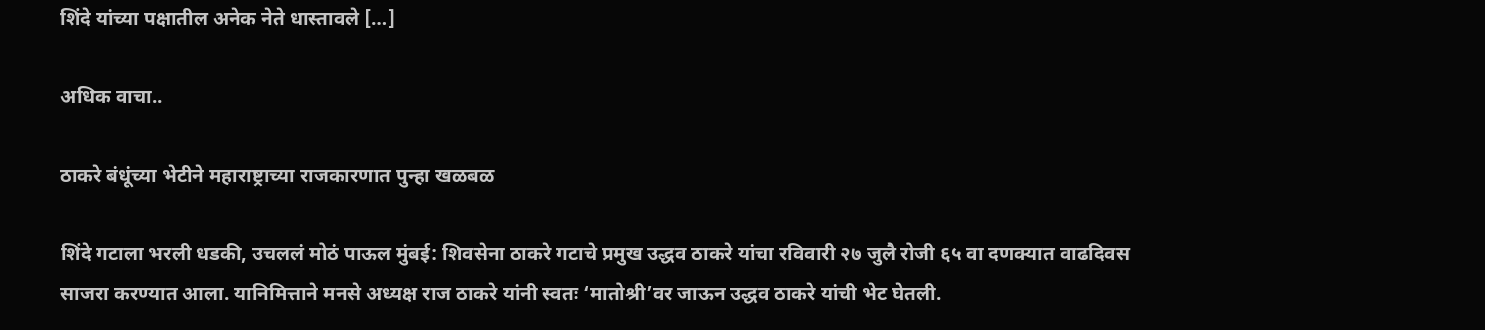शिंदे यांच्या पक्षातील अनेक नेते धास्तावले […]

अधिक वाचा..

ठाकरे बंधूंच्या भेटीने महाराष्ट्राच्या राजकारणात पुन्हा खळबळ

शिंदे गटाला भरली धडकी, उचललं मोठं पाऊल मुंबई: शिवसेना ठाकरे गटाचे प्रमुख उद्धव ठाकरे यांचा रविवारी २७ जुलै रोजी ६५ वा दणक्यात वाढदिवस साजरा करण्यात आला. यानिमित्ताने मनसे अध्यक्ष राज ठाकरे यांनी स्वतः ‘मातोश्री’वर जाऊन उद्धव ठाकरे यांची भेट घेतली.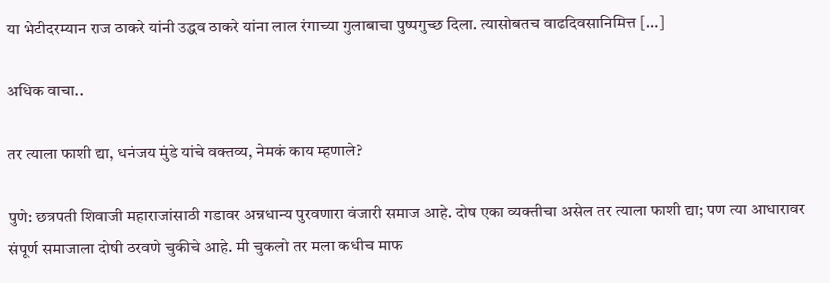या भेटीदरम्यान राज ठाकरे यांनी उद्धव ठाकरे यांना लाल रंगाच्या गुलाबाचा पुष्पगुच्छ दिला. त्यासोबतच वाढदिवसानिमित्त […]

अधिक वाचा..

तर त्याला फाशी द्या, धनंजय मुंडे यांचे वक्तव्य, नेमकं काय म्हणाले?

पुणे: छत्रपती शिवाजी महाराजांसाठी गडावर अन्नधान्य पुरवणारा वंजारी समाज आहे. दोष एका व्यक्तीचा असेल तर त्याला फाशी द्या; पण त्या आधारावर संपूर्ण समाजाला दोषी ठरवणे चुकीचे आहे. मी चुकलो तर मला कधीच माफ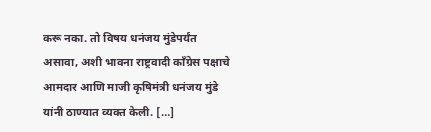करू नका. तो विषय धनंजय मुंडेपर्यंत असावा, अशी भावना राष्ट्रवादी काँग्रेस पक्षाचे आमदार आणि माजी कृषिमंत्री धनंजय मुंडे यांनी ठाण्यात व्यक्त केली. […]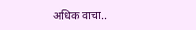अधिक वाचा..